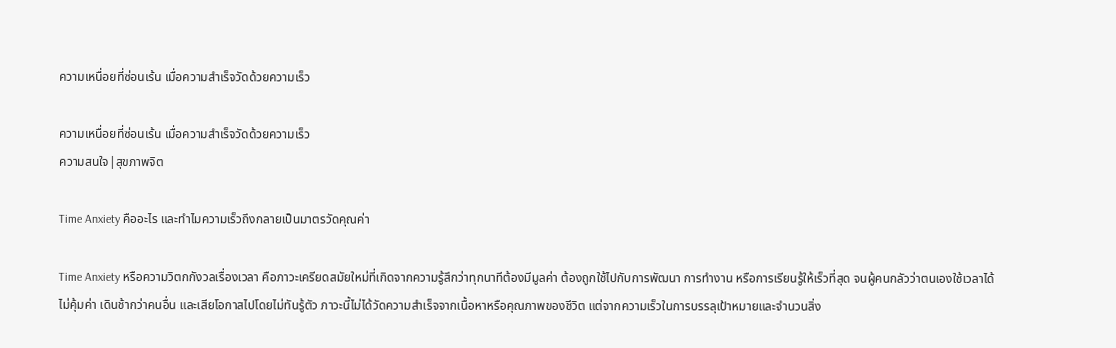ความเหนื่อยที่ซ่อนเร้น เมื่อความสำเร็จวัดด้วยความเร็ว

ความเหนื่อยที่ซ่อนเร้น เมื่อความสำเร็จวัดด้วยความเร็ว
ความสนใจ|สุขภาพจิต

Time Anxiety คืออะไร และทำไมความเร็วถึงกลายเป็นมาตรวัดคุณค่า

Time Anxiety หรือความวิตกกังวลเรื่องเวลา คือภาวะเครียดสมัยใหม่ที่เกิดจากความรู้สึกว่าทุกนาทีต้องมีมูลค่า ต้องถูกใช้ไปกับการพัฒนา การทำงาน หรือการเรียนรู้ให้เร็วที่สุด จนผู้คนกลัวว่าตนเองใช้เวลาได้ไม่คุ้มค่า เดินช้ากว่าคนอื่น และเสียโอกาสไปโดยไม่ทันรู้ตัว ภาวะนี้ไม่ได้วัดความสำเร็จจากเนื้อหาหรือคุณภาพของชีวิต แต่จากความเร็วในการบรรลุเป้าหมายและจำนวนสิ่ง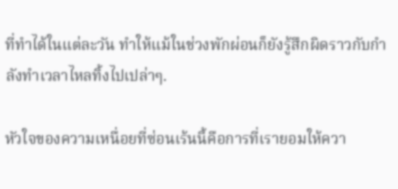ที่ทำได้ในแต่ละวัน ทำให้แม้ในช่วงพักผ่อนก็ยังรู้สึกผิดราวกับกำลังทำเวลาไหลทิ้งไปเปล่าๆ.

หัวใจของความเหนื่อยที่ซ่อนเร้นนี้คือการที่เรายอมให้ควา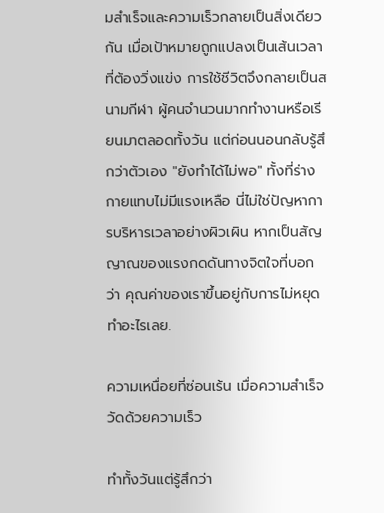มสำเร็จและความเร็วกลายเป็นสิ่งเดียวกัน เมื่อเป้าหมายถูกแปลงเป็นเส้นเวลาที่ต้องวิ่งแข่ง การใช้ชีวิตจึงกลายเป็นสนามกีฬา ผู้คนจำนวนมากทำงานหรือเรียนมาตลอดทั้งวัน แต่ก่อนนอนกลับรู้สึกว่าตัวเอง "ยังทำได้ไม่พอ" ทั้งที่ร่างกายแทบไม่มีแรงเหลือ นี่ไม่ใช่ปัญหาการบริหารเวลาอย่างผิวเผิน หากเป็นสัญญาณของแรงกดดันทางจิตใจที่บอกว่า คุณค่าของเราขึ้นอยู่กับการไม่หยุดทำอะไรเลย.

ความเหนื่อยที่ซ่อนเร้น เมื่อความสำเร็จวัดด้วยความเร็ว

ทำทั้งวันแต่รู้สึกว่า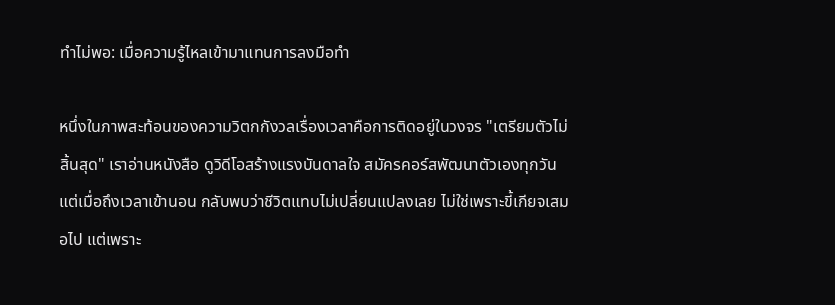ทำไม่พอ: เมื่อความรู้ไหลเข้ามาแทนการลงมือทำ

หนึ่งในภาพสะท้อนของความวิตกกังวลเรื่องเวลาคือการติดอยู่ในวงจร "เตรียมตัวไม่สิ้นสุด" เราอ่านหนังสือ ดูวิดีโอสร้างแรงบันดาลใจ สมัครคอร์สพัฒนาตัวเองทุกวัน แต่เมื่อถึงเวลาเข้านอน กลับพบว่าชีวิตแทบไม่เปลี่ยนแปลงเลย ไม่ใช่เพราะขี้เกียจเสมอไป แต่เพราะ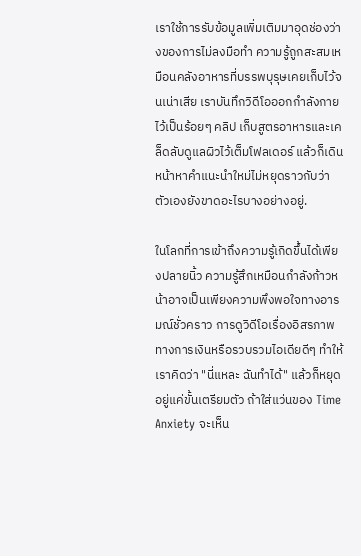เราใช้การรับข้อมูลเพิ่มเติมมาอุดช่องว่างของการไม่ลงมือทำ ความรู้ถูกสะสมเหมือนคลังอาหารที่บรรพบุรุษเคยเก็บไว้จนเน่าเสีย เราบันทึกวิดีโอออกกำลังกายไว้เป็นร้อยๆ คลิป เก็บสูตรอาหารและเคล็ดลับดูแลผิวไว้เต็มโฟลเดอร์ แล้วก็เดินหน้าหาคำแนะนำใหม่ไม่หยุดราวกับว่าตัวเองยังขาดอะไรบางอย่างอยู่.

ในโลกที่การเข้าถึงความรู้เกิดขึ้นได้เพียงปลายนิ้ว ความรู้สึกเหมือนกำลังก้าวหน้าอาจเป็นเพียงความพึงพอใจทางอารมณ์ชั่วคราว การดูวิดีโอเรื่องอิสรภาพทางการเงินหรือรวบรวมไอเดียดีๆ ทำให้เราคิดว่า "นี่แหละ ฉันทำได้" แล้วก็หยุดอยู่แค่ขั้นเตรียมตัว ถ้าใส่แว่นของ Time Anxiety จะเห็น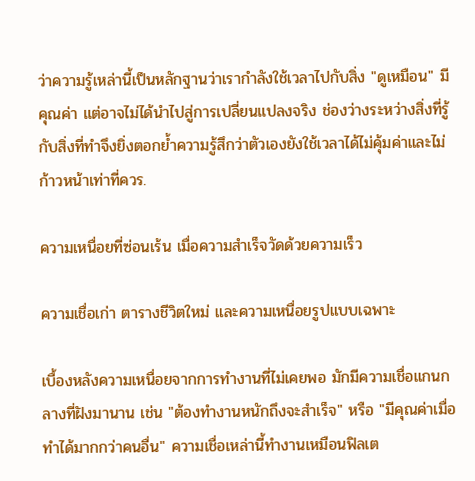ว่าความรู้เหล่านี้เป็นหลักฐานว่าเรากำลังใช้เวลาไปกับสิ่ง "ดูเหมือน" มีคุณค่า แต่อาจไม่ได้นำไปสู่การเปลี่ยนแปลงจริง ช่องว่างระหว่างสิ่งที่รู้กับสิ่งที่ทำจึงยิ่งตอกย้ำความรู้สึกว่าตัวเองยังใช้เวลาได้ไม่คุ้มค่าและไม่ก้าวหน้าเท่าที่ควร.

ความเหนื่อยที่ซ่อนเร้น เมื่อความสำเร็จวัดด้วยความเร็ว

ความเชื่อเก่า ตารางชีวิตใหม่ และความเหนื่อยรูปแบบเฉพาะ

เบื้องหลังความเหนื่อยจากการทำงานที่ไม่เคยพอ มักมีความเชื่อแกนกลางที่ฝังมานาน เช่น "ต้องทำงานหนักถึงจะสำเร็จ" หรือ "มีคุณค่าเมื่อทำได้มากกว่าคนอื่น" ความเชื่อเหล่านี้ทำงานเหมือนฟิลเต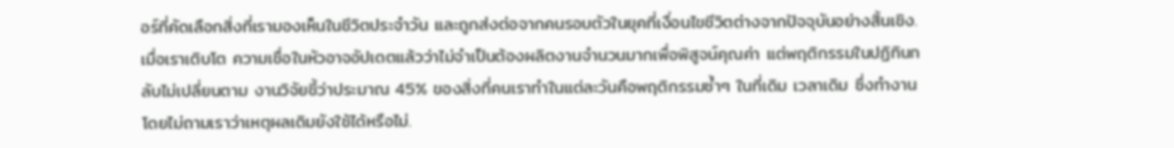อร์ที่คัดเลือกสิ่งที่เรามองเห็นในชีวิตประจำวัน และถูกส่งต่อจากคนรอบตัวในยุคที่เงื่อนไขชีวิตต่างจากปัจจุบันอย่างสิ้นเชิง. เมื่อเราเติบโต ความเชื่อในหัวอาจอัปเดตแล้วว่าไม่จำเป็นต้องผลิตงานจำนวนมากเพื่อพิสูจน์คุณค่า แต่พฤติกรรมในปฏิทินกลับไม่เปลี่ยนตาม งานวิจัยชี้ว่าประมาณ 45% ของสิ่งที่คนเราทำในแต่ละวันคือพฤติกรรมซ้ำๆ ในที่เดิม เวลาเดิม ซึ่งทำงานโดยไม่ถามเราว่าเหตุผลเดิมยังใช้ได้หรือไม่.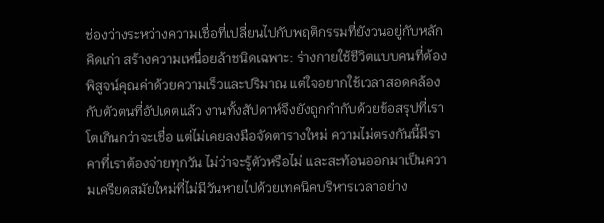ช่องว่างระหว่างความเชื่อที่เปลี่ยนไปกับพฤติกรรมที่ยังวนอยู่กับหลักคิดเก่า สร้างความเหนื่อยล้าชนิดเฉพาะ: ร่างกายใช้ชีวิตแบบคนที่ต้องพิสูจน์คุณค่าด้วยความเร็วและปริมาณ แต่ใจอยากใช้เวลาสอดคล้องกับตัวตนที่อัปเดตแล้ว งานทั้งสัปดาห์จึงยังถูกกำกับด้วยข้อสรุปที่เราโตเกินกว่าจะเชื่อ แต่ไม่เคยลงมือจัดตารางใหม่ ความไม่ตรงกันนี้มีราคาที่เราต้องจ่ายทุกวัน ไม่ว่าจะรู้ตัวหรือไม่ และสะท้อนออกมาเป็นความเครียดสมัยใหม่ที่ไม่มีวันหายไปด้วยเทคนิคบริหารเวลาอย่าง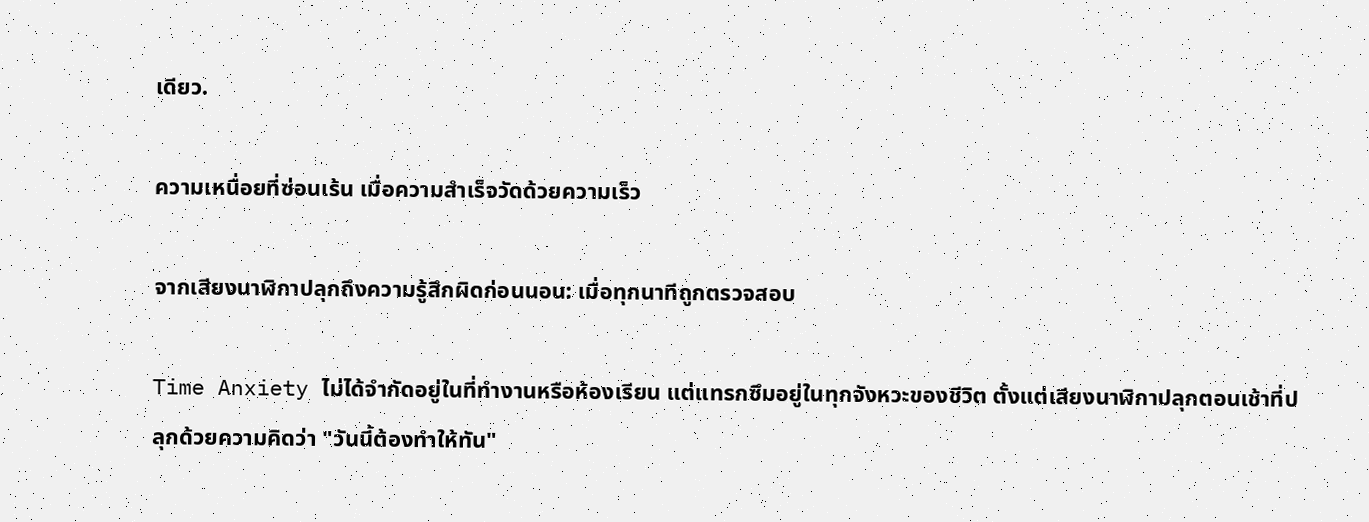เดียว.

ความเหนื่อยที่ซ่อนเร้น เมื่อความสำเร็จวัดด้วยความเร็ว

จากเสียงนาฬิกาปลุกถึงความรู้สึกผิดก่อนนอน: เมื่อทุกนาทีถูกตรวจสอบ

Time Anxiety ไม่ได้จำกัดอยู่ในที่ทำงานหรือห้องเรียน แต่แทรกซึมอยู่ในทุกจังหวะของชีวิต ตั้งแต่เสียงนาฬิกาปลุกตอนเช้าที่ปลุกด้วยความคิดว่า "วันนี้ต้องทำให้ทัน"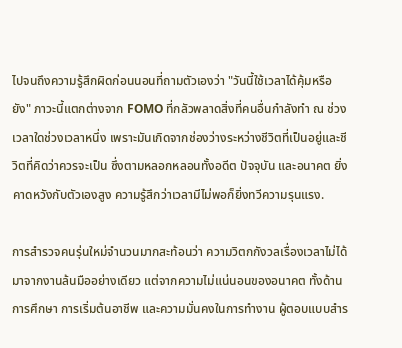ไปจนถึงความรู้สึกผิดก่อนนอนที่ถามตัวเองว่า "วันนี้ใช้เวลาได้คุ้มหรือยัง" ภาวะนี้แตกต่างจาก FOMO ที่กลัวพลาดสิ่งที่คนอื่นกำลังทำ ณ ช่วงเวลาใดช่วงเวลาหนึ่ง เพราะมันเกิดจากช่องว่างระหว่างชีวิตที่เป็นอยู่และชีวิตที่คิดว่าควรจะเป็น ซึ่งตามหลอกหลอนทั้งอดีต ปัจจุบัน และอนาคต ยิ่งคาดหวังกับตัวเองสูง ความรู้สึกว่าเวลามีไม่พอก็ยิ่งทวีความรุนแรง.

การสำรวจคนรุ่นใหม่จำนวนมากสะท้อนว่า ความวิตกกังวลเรื่องเวลาไม่ได้มาจากงานล้นมืออย่างเดียว แต่จากความไม่แน่นอนของอนาคต ทั้งด้านการศึกษา การเริ่มต้นอาชีพ และความมั่นคงในการทำงาน ผู้ตอบแบบสำร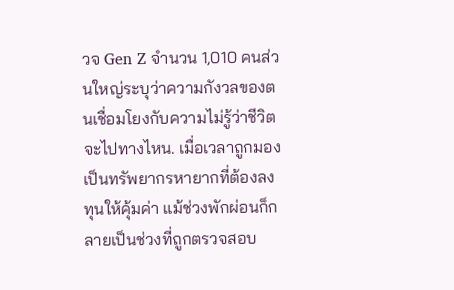วจ Gen Z จำนวน 1,010 คนส่วนใหญ่ระบุว่าความกังวลของตนเชื่อมโยงกับความไม่รู้ว่าชีวิตจะไปทางไหน. เมื่อเวลาถูกมองเป็นทรัพยากรหายากที่ต้องลงทุนให้คุ้มค่า แม้ช่วงพักผ่อนก็กลายเป็นช่วงที่ถูกตรวจสอบ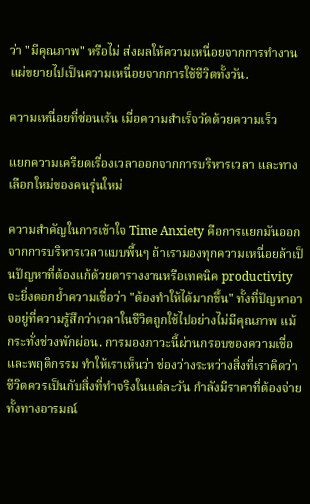ว่า "มีคุณภาพ" หรือไม่ ส่งผลให้ความเหนื่อยจากการทำงานแผ่ขยายไปเป็นความเหนื่อยจากการใช้ชีวิตทั้งวัน.

ความเหนื่อยที่ซ่อนเร้น เมื่อความสำเร็จวัดด้วยความเร็ว

แยกความเครียดเรื่องเวลาออกจากการบริหารเวลา และทางเลือกใหม่ของคนรุ่นใหม่

ความสำคัญในการเข้าใจ Time Anxiety คือการแยกมันออกจากการบริหารเวลาแบบพื้นๆ ถ้าเรามองทุกความเหนื่อยล้าเป็นปัญหาที่ต้องแก้ด้วยตารางงานหรือเทคนิค productivity จะยิ่งตอกย้ำความเชื่อว่า "ต้องทำให้ได้มากขึ้น" ทั้งที่ปัญหาอาจอยู่ที่ความรู้สึกว่าเวลาในชีวิตถูกใช้ไปอย่างไม่มีคุณภาพ แม้กระทั่งช่วงพักผ่อน. การมองภาวะนี้ผ่านกรอบของความเชื่อและพฤติกรรม ทำให้เราเห็นว่า ช่องว่างระหว่างสิ่งที่เราคิดว่าชีวิตควรเป็นกับสิ่งที่ทำจริงในแต่ละวัน กำลังมีราคาที่ต้องจ่าย ทั้งทางอารมณ์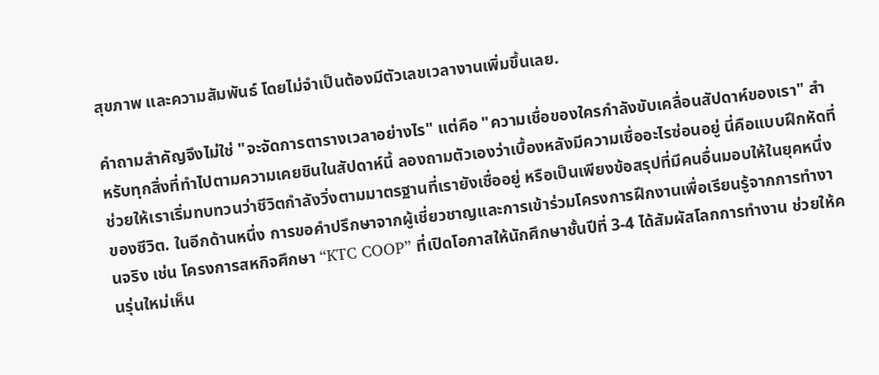สุขภาพ และความสัมพันธ์ โดยไม่จำเป็นต้องมีตัวเลขเวลางานเพิ่มขึ้นเลย.

คำถามสำคัญจึงไม่ใช่ "จะจัดการตารางเวลาอย่างไร" แต่คือ "ความเชื่อของใครกำลังขับเคลื่อนสัปดาห์ของเรา" สำหรับทุกสิ่งที่ทำไปตามความเคยชินในสัปดาห์นี้ ลองถามตัวเองว่าเบื้องหลังมีความเชื่ออะไรซ่อนอยู่ นี่คือแบบฝึกหัดที่ช่วยให้เราเริ่มทบทวนว่าชีวิตกำลังวิ่งตามมาตรฐานที่เรายังเชื่ออยู่ หรือเป็นเพียงข้อสรุปที่มีคนอื่นมอบให้ในยุคหนึ่งของชีวิต. ในอีกด้านหนึ่ง การขอคำปรึกษาจากผู้เชี่ยวชาญและการเข้าร่วมโครงการฝึกงานเพื่อเรียนรู้จากการทำงานจริง เช่น โครงการสหกิจศึกษา “KTC COOP” ที่เปิดโอกาสให้นักศึกษาชั้นปีที่ 3-4 ได้สัมผัสโลกการทำงาน ช่วยให้คนรุ่นใหม่เห็น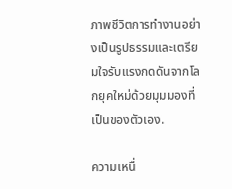ภาพชีวิตการทำงานอย่างเป็นรูปธรรมและเตรียมใจรับแรงกดดันจากโลกยุคใหม่ด้วยมุมมองที่เป็นของตัวเอง.

ความเหนื่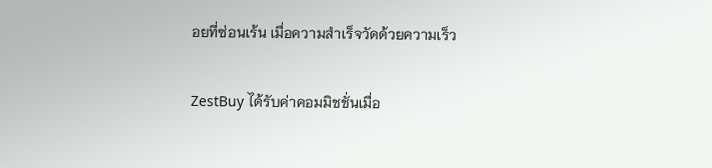อยที่ซ่อนเร้น เมื่อความสำเร็จวัดด้วยความเร็ว

ZestBuy ได้รับค่าคอมมิชชั่นเมื่อ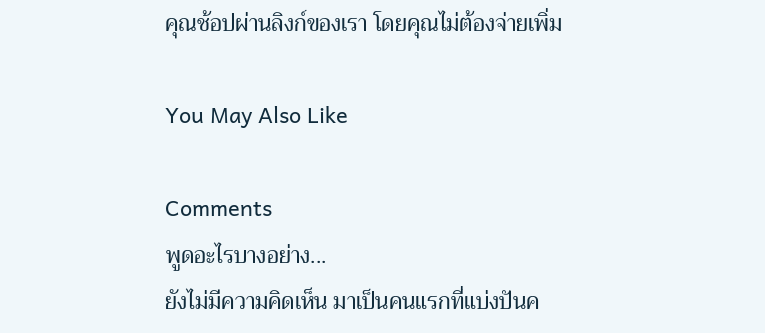คุณช้อปผ่านลิงก์ของเรา โดยคุณไม่ต้องจ่ายเพิ่ม

You May Also Like

Comments
พูดอะไรบางอย่าง...
ยังไม่มีความคิดเห็น มาเป็นคนแรกที่แบ่งปันค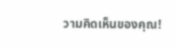วามคิดเห็นของคุณ!